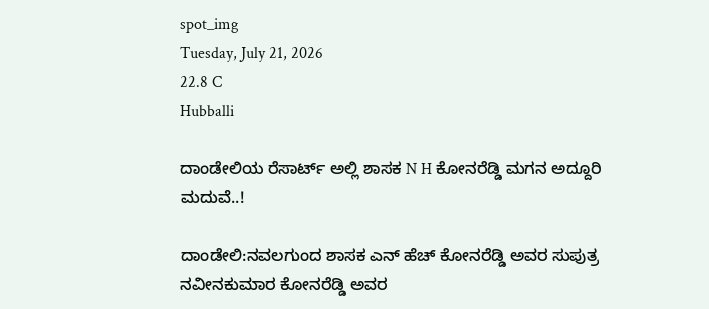spot_img
Tuesday, July 21, 2026
22.8 C
Hubballi

ದಾಂಡೇಲಿಯ ರೆಸಾರ್ಟ್ ಅಲ್ಲಿ ಶಾಸಕ N H ಕೋನರೆಡ್ಡಿ ಮಗನ ಅದ್ದೂರಿ ಮದುವೆ..!

ದಾಂಡೇಲಿ:ನವಲಗುಂದ ಶಾಸಕ ಎನ್ ಹೆಚ್ ಕೋನರೆಡ್ಡಿ ಅವರ ಸುಪುತ್ರ ನವೀನಕುಮಾರ ಕೋನರೆಡ್ಡಿ ಅವರ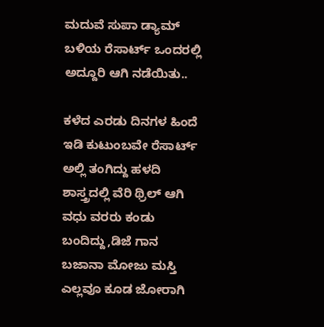ಮದುವೆ ಸುಪಾ ಡ್ಯಾಮ್ ಬಳಿಯ ರೆಸಾರ್ಟ್ ಒಂದರಲ್ಲಿ ಅದ್ದೂರಿ ಆಗಿ ನಡೆಯಿತು..

ಕಳೆದ ಎರಡು ದಿನಗಳ ಹಿಂದೆ ಇಡಿ ಕುಟುಂಬವೇ ರೆಸಾರ್ಟ್ ಅಲ್ಲಿ ತಂಗಿದ್ದು ಹಳದಿ ಶಾಸ್ತ್ರದಲ್ಲಿ ವೆರಿ ಥ್ರಿಲ್ ಆಗಿ ವಧು ವರರು ಕಂಡು ಬಂದಿದ್ದು,ಡಿಜೆ ಗಾನ ಬಜಾನಾ ಮೋಜು ಮಸ್ತಿ ಎಲ್ಲವೂ ಕೂಡ ಜೋರಾಗಿ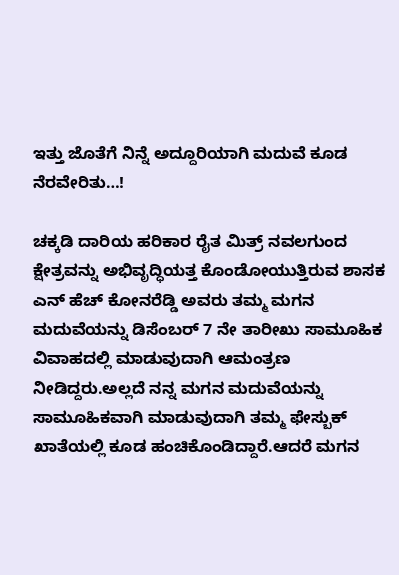ಇತ್ತು ಜೊತೆಗೆ ನಿನ್ನೆ ಅದ್ದೂರಿಯಾಗಿ ಮದುವೆ ಕೂಡ ನೆರವೇರಿತು…!

ಚಕ್ಕಡಿ ದಾರಿಯ ಹರಿಕಾರ ರೈತ ಮಿತ್ರ್ ನವಲಗುಂದ ಕ್ಷೇತ್ರವನ್ನು ಅಭಿವೃದ್ಧಿಯತ್ತ ಕೊಂಡೋಯುತ್ತಿರುವ ಶಾಸಕ ಎನ್ ಹೆಚ್ ಕೋನರೆಡ್ಡಿ ಅವರು ತಮ್ಮ ಮಗನ ಮದುವೆಯನ್ನು ಡಿಸೆಂಬರ್ 7 ನೇ ತಾರೀಖು ಸಾಮೂಹಿಕ ವಿವಾಹದಲ್ಲಿ ಮಾಡುವುದಾಗಿ ಆಮಂತ್ರಣ ನೀಡಿದ್ದರು.ಅಲ್ಲದೆ ನನ್ನ ಮಗನ ಮದುವೆಯನ್ನು ಸಾಮೂಹಿಕವಾಗಿ ಮಾಡುವುದಾಗಿ ತಮ್ಮ ಫೇಸ್ಬುಕ್ ಖಾತೆಯಲ್ಲಿ ಕೂಡ ಹಂಚಿಕೊಂಡಿದ್ದಾರೆ.ಆದರೆ ಮಗನ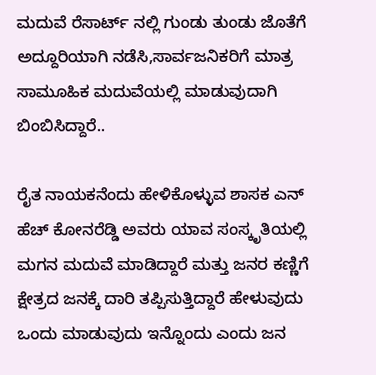ಮದುವೆ ರೆಸಾರ್ಟ್ ನಲ್ಲಿ ಗುಂಡು ತುಂಡು ಜೊತೆಗೆ ಅದ್ದೂರಿಯಾಗಿ ನಡೆಸಿ,ಸಾರ್ವಜನಿಕರಿಗೆ ಮಾತ್ರ ಸಾಮೂಹಿಕ ಮದುವೆಯಲ್ಲಿ ಮಾಡುವುದಾಗಿ ಬಿಂಬಿಸಿದ್ದಾರೆ..

ರೈತ ನಾಯಕನೆಂದು ಹೇಳಿಕೊಳ್ಳುವ ಶಾಸಕ ಎನ್ ಹೆಚ್ ಕೋನರೆಡ್ಡಿ ಅವರು ಯಾವ ಸಂಸ್ಕೃತಿಯಲ್ಲಿ ಮಗನ ಮದುವೆ ಮಾಡಿದ್ದಾರೆ ಮತ್ತು ಜನರ ಕಣ್ಣಿಗೆ ಕ್ಷೇತ್ರದ ಜನಕ್ಕೆ ದಾರಿ ತಪ್ಪಿಸುತ್ತಿದ್ದಾರೆ ಹೇಳುವುದು ಒಂದು ಮಾಡುವುದು ಇನ್ನೊಂದು ಎಂದು ಜನ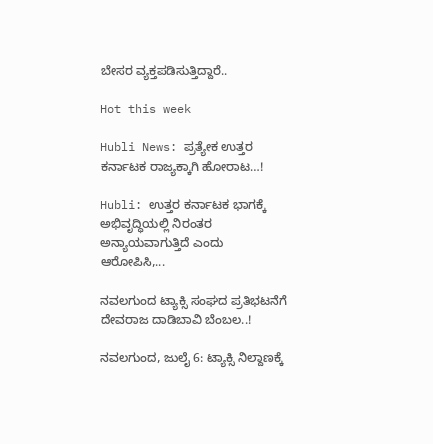ಬೇಸರ ವ್ಯಕ್ತಪಡಿಸುತ್ತಿದ್ದಾರೆ..

Hot this week

Hubli News: ಪ್ರತ್ಯೇಕ ಉತ್ತರ ಕರ್ನಾಟಕ ರಾಜ್ಯಕ್ಕಾಗಿ ಹೋರಾಟ…!

Hubli: ಉತ್ತರ ಕರ್ನಾಟಕ ಭಾಗಕ್ಕೆ ಅಭಿವೃದ್ಧಿಯಲ್ಲಿ ನಿರಂತರ ಅನ್ಯಾಯವಾಗುತ್ತಿದೆ ಎಂದು ಆರೋಪಿಸಿ,...

ನವಲಗುಂದ ಟ್ಯಾಕ್ಸಿ ಸಂಘದ ಪ್ರತಿಭಟನೆಗೆ ದೇವರಾಜ ದಾಡಿಬಾವಿ ಬೆಂಬಲ..!

ನವಲಗುಂದ, ಜುಲೈ 6: ಟ್ಯಾಕ್ಸಿ ನಿಲ್ದಾಣಕ್ಕೆ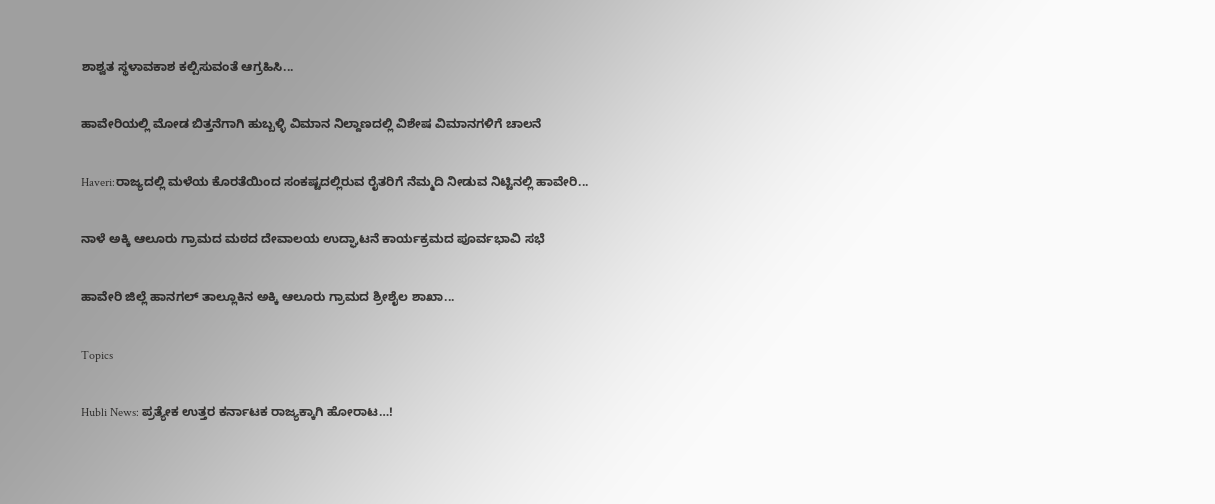ಶಾಶ್ವತ ಸ್ಥಳಾವಕಾಶ ಕಲ್ಪಿಸುವಂತೆ ಆಗ್ರಹಿಸಿ...

ಹಾವೇರಿಯಲ್ಲಿ ಮೋಡ ಬಿತ್ತನೆಗಾಗಿ ಹುಬ್ಬಳ್ಳಿ ವಿಮಾನ ನಿಲ್ದಾಣದಲ್ಲಿ ವಿಶೇಷ ವಿಮಾನಗಳಿಗೆ ಚಾಲನೆ

Haveri:ರಾಜ್ಯದಲ್ಲಿ ಮಳೆಯ ಕೊರತೆಯಿಂದ ಸಂಕಷ್ಟದಲ್ಲಿರುವ ರೈತರಿಗೆ ನೆಮ್ಮದಿ ನೀಡುವ ನಿಟ್ಟಿನಲ್ಲಿ ಹಾವೇರಿ...

ನಾಳೆ ಅಕ್ಕಿ ಆಲೂರು ಗ್ರಾಮದ ಮಠದ ದೇವಾಲಯ ಉದ್ಘಾಟನೆ ಕಾರ್ಯಕ್ರಮದ ಪೂರ್ವಭಾವಿ ಸಭೆ

ಹಾವೇರಿ ಜಿಲ್ಲೆ ಹಾನಗಲ್ ತಾಲ್ಲೂಕಿನ ಅಕ್ಕಿ ಆಲೂರು ಗ್ರಾಮದ ಶ್ರೀಶೈಲ ಶಾಖಾ...

Topics

Hubli News: ಪ್ರತ್ಯೇಕ ಉತ್ತರ ಕರ್ನಾಟಕ ರಾಜ್ಯಕ್ಕಾಗಿ ಹೋರಾಟ…!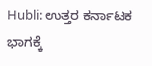Hubli: ಉತ್ತರ ಕರ್ನಾಟಕ ಭಾಗಕ್ಕೆ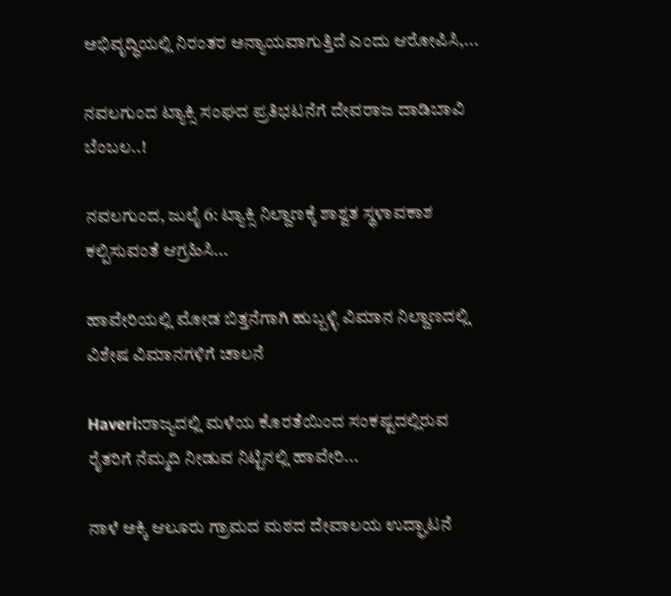ಅಭಿವೃದ್ಧಿಯಲ್ಲಿ ನಿರಂತರ ಅನ್ಯಾಯವಾಗುತ್ತಿದೆ ಎಂದು ಆರೋಪಿಸಿ,...

ನವಲಗುಂದ ಟ್ಯಾಕ್ಸಿ ಸಂಘದ ಪ್ರತಿಭಟನೆಗೆ ದೇವರಾಜ ದಾಡಿಬಾವಿ ಬೆಂಬಲ..!

ನವಲಗುಂದ, ಜುಲೈ 6: ಟ್ಯಾಕ್ಸಿ ನಿಲ್ದಾಣಕ್ಕೆ ಶಾಶ್ವತ ಸ್ಥಳಾವಕಾಶ ಕಲ್ಪಿಸುವಂತೆ ಆಗ್ರಹಿಸಿ...

ಹಾವೇರಿಯಲ್ಲಿ ಮೋಡ ಬಿತ್ತನೆಗಾಗಿ ಹುಬ್ಬಳ್ಳಿ ವಿಮಾನ ನಿಲ್ದಾಣದಲ್ಲಿ ವಿಶೇಷ ವಿಮಾನಗಳಿಗೆ ಚಾಲನೆ

Haveri:ರಾಜ್ಯದಲ್ಲಿ ಮಳೆಯ ಕೊರತೆಯಿಂದ ಸಂಕಷ್ಟದಲ್ಲಿರುವ ರೈತರಿಗೆ ನೆಮ್ಮದಿ ನೀಡುವ ನಿಟ್ಟಿನಲ್ಲಿ ಹಾವೇರಿ...

ನಾಳೆ ಅಕ್ಕಿ ಆಲೂರು ಗ್ರಾಮದ ಮಠದ ದೇವಾಲಯ ಉದ್ಘಾಟನೆ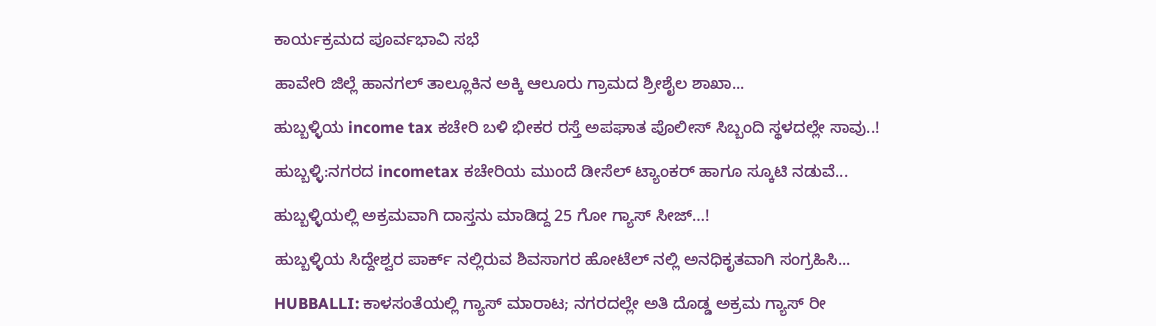ಕಾರ್ಯಕ್ರಮದ ಪೂರ್ವಭಾವಿ ಸಭೆ

ಹಾವೇರಿ ಜಿಲ್ಲೆ ಹಾನಗಲ್ ತಾಲ್ಲೂಕಿನ ಅಕ್ಕಿ ಆಲೂರು ಗ್ರಾಮದ ಶ್ರೀಶೈಲ ಶಾಖಾ...

ಹುಬ್ಬಳ್ಳಿಯ income tax ಕಚೇರಿ ಬಳಿ ಭೀಕರ ರಸ್ತೆ ಅಪಘಾತ ಪೊಲೀಸ್ ಸಿಬ್ಬಂದಿ ಸ್ಥಳದಲ್ಲೇ ಸಾವು..!

ಹುಬ್ಬಳ್ಳಿ:ನಗರದ incometax ಕಚೇರಿಯ ಮುಂದೆ ಡೀಸೆಲ್ ಟ್ಯಾಂಕರ್ ಹಾಗೂ ಸ್ಕೂಟಿ ನಡುವೆ...

ಹುಬ್ಬಳ್ಳಿಯಲ್ಲಿ ಅಕ್ರಮವಾಗಿ ದಾಸ್ತನು ಮಾಡಿದ್ದ 25 ಗೋ ಗ್ಯಾಸ್ ಸೀಜ್…!

ಹುಬ್ಬಳ್ಳಿಯ ಸಿದ್ದೇಶ್ವರ ಪಾರ್ಕ್ ನಲ್ಲಿರುವ ಶಿವಸಾಗರ ಹೋಟೆಲ್ ನಲ್ಲಿ ಅನಧಿಕೃತವಾಗಿ ಸಂಗ್ರಹಿಸಿ...

HUBBALLI: ಕಾಳಸಂತೆಯಲ್ಲಿ ಗ್ಯಾಸ್ ಮಾರಾಟ; ನಗರದಲ್ಲೇ ಅತಿ ದೊಡ್ಡ ಅಕ್ರಮ ಗ್ಯಾಸ್ ರೀ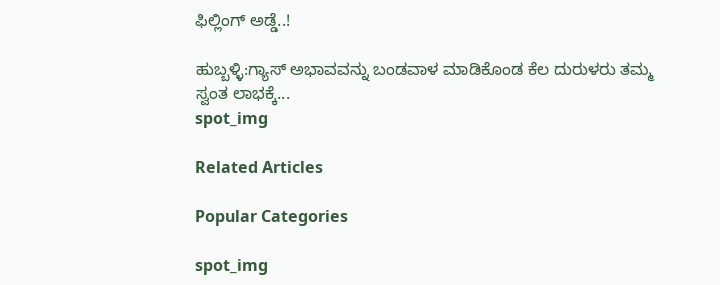ಫಿಲ್ಲಿಂಗ್ ಅಡ್ಡೆ..!

ಹುಬ್ಬಳ್ಳಿ:ಗ್ಯಾಸ್ ಅಭಾವವನ್ನು ಬಂಡವಾಳ ಮಾಡಿಕೊಂಡ ಕೆಲ ದುರುಳರು ತಮ್ಮ ಸ್ವಂತ ಲಾಭಕ್ಕೆ...
spot_img

Related Articles

Popular Categories

spot_img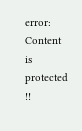error: Content is protected !!